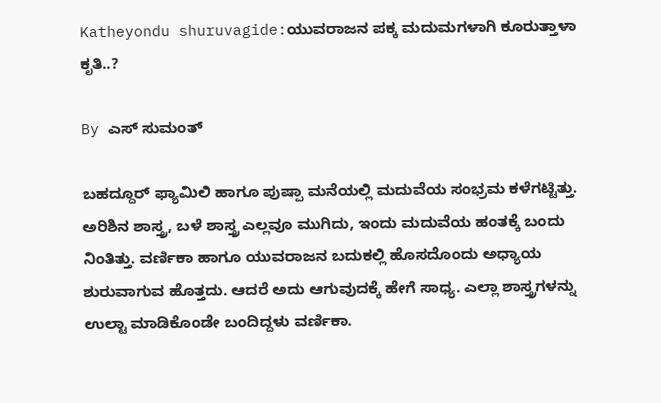Katheyondu shuruvagide:ಯುವರಾಜನ ಪಕ್ಕ ಮದುಮಗಳಾಗಿ ಕೂರುತ್ತಾಳಾ ಕೃತಿ..?

By ಎಸ್ ಸುಮಂತ್

ಬಹದ್ದೂರ್ ಫ್ಯಾಮಿಲಿ ಹಾಗೂ ಪುಷ್ಪಾ ಮನೆಯಲ್ಲಿ ಮದುವೆಯ ಸಂಭ್ರಮ ಕಳೆಗಟ್ಟಿತ್ತು. ಅರಿಶಿನ ಶಾಸ್ತ್ರ, ಬಳೆ ಶಾಸ್ತ್ರ ಎಲ್ಲವೂ ಮುಗಿದು, ಇಂದು ಮದುವೆಯ ಹಂತಕ್ಕೆ ಬಂದು ನಿಂತಿತ್ತು. ವರ್ಣಿಕಾ ಹಾಗೂ ಯುವರಾಜನ ಬದುಕಲ್ಲಿ ಹೊಸದೊಂದು ಅಧ್ಯಾಯ ಶುರುವಾಗುವ ಹೊತ್ತದು. ಆದರೆ ಅದು ಆಗುವುದಕ್ಕೆ ಹೇಗೆ ಸಾಧ್ಯ. ಎಲ್ಲಾ ಶಾಸ್ತ್ರಗಳನ್ನು ಉಲ್ಟಾ ಮಾಡಿಕೊಂಡೇ ಬಂದಿದ್ದಳು ವರ್ಣಿಕಾ.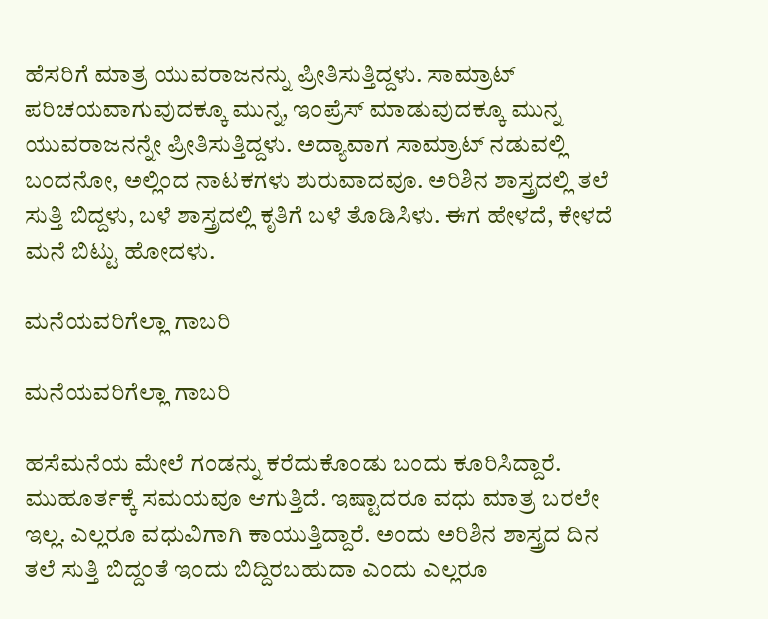ಹೆಸರಿಗೆ ಮಾತ್ರ ಯುವರಾಜನನ್ನು ಪ್ರೀತಿಸುತ್ತಿದ್ದಳು. ಸಾಮ್ರಾಟ್ ಪರಿಚಯವಾಗುವುದಕ್ಕೂ ಮುನ್ನ, ಇಂಪ್ರೆಸ್ ಮಾಡುವುದಕ್ಕೂ ಮುನ್ನ ಯುವರಾಜನನ್ನೇ ಪ್ರೀತಿಸುತ್ತಿದ್ದಳು. ಅದ್ಯಾವಾಗ ಸಾಮ್ರಾಟ್ ನಡುವಲ್ಲಿ ಬಂದನೋ, ಅಲ್ಲಿಂದ ನಾಟಕಗಳು ಶುರುವಾದವೂ. ಅರಿಶಿನ ಶಾಸ್ತ್ರದಲ್ಲಿ ತಲೆ ಸುತ್ತಿ ಬಿದ್ದಳು, ಬಳೆ ಶಾಸ್ತ್ರದಲ್ಲಿ ಕೃತಿಗೆ ಬಳೆ ತೊಡಿಸಿಳು. ಈಗ ಹೇಳದೆ, ಕೇಳದೆ ಮನೆ ಬಿಟ್ಟು ಹೋದಳು.

ಮನೆಯವರಿಗೆಲ್ಲಾ ಗಾಬರಿ

ಮನೆಯವರಿಗೆಲ್ಲಾ ಗಾಬರಿ

ಹಸೆಮನೆಯ ಮೇಲೆ ಗಂಡನ್ನು ಕರೆದುಕೊಂಡು ಬಂದು ಕೂರಿಸಿದ್ದಾರೆ. ಮುಹೂರ್ತಕ್ಕೆ ಸಮಯವೂ ಆಗುತ್ತಿದೆ. ಇಷ್ಟಾದರೂ ವಧು ಮಾತ್ರ ಬರಲೇ ಇಲ್ಲ. ಎಲ್ಲರೂ ವಧುವಿಗಾಗಿ ಕಾಯುತ್ತಿದ್ದಾರೆ. ಅಂದು ಅರಿಶಿನ ಶಾಸ್ತ್ರದ ದಿನ ತಲೆ ಸುತ್ತಿ ಬಿದ್ದಂತೆ ಇಂದು ಬಿದ್ದಿರಬಹುದಾ ಎಂದು ಎಲ್ಲರೂ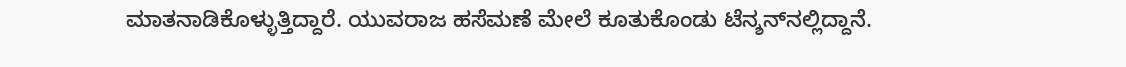ಮಾತನಾಡಿಕೊಳ್ಳುತ್ತಿದ್ದಾರೆ. ಯುವರಾಜ ಹಸೆಮಣೆ ಮೇಲೆ ಕೂತುಕೊಂಡು ಟೆನ್ಶನ್‌ನಲ್ಲಿದ್ದಾನೆ.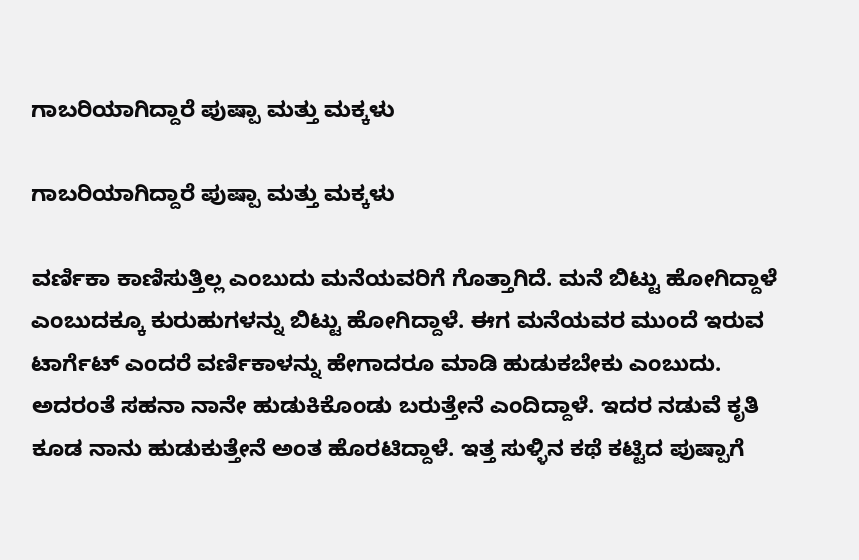ಗಾಬರಿಯಾಗಿದ್ದಾರೆ ಪುಷ್ಪಾ ಮತ್ತು ಮಕ್ಕಳು

ಗಾಬರಿಯಾಗಿದ್ದಾರೆ ಪುಷ್ಪಾ ಮತ್ತು ಮಕ್ಕಳು

ವರ್ಣಿಕಾ ಕಾಣಿಸುತ್ತಿಲ್ಲ ಎಂಬುದು ಮನೆಯವರಿಗೆ ಗೊತ್ತಾಗಿದೆ. ಮನೆ ಬಿಟ್ಟು ಹೋಗಿದ್ದಾಳೆ ಎಂಬುದಕ್ಕೂ ಕುರುಹುಗಳನ್ನು ಬಿಟ್ಟು ಹೋಗಿದ್ದಾಳೆ. ಈಗ ಮನೆಯವರ ಮುಂದೆ ಇರುವ ಟಾರ್ಗೆಟ್ ಎಂದರೆ ವರ್ಣಿಕಾಳನ್ನು ಹೇಗಾದರೂ ಮಾಡಿ ಹುಡುಕಬೇಕು ಎಂಬುದು. ಅದರಂತೆ ಸಹನಾ ನಾನೇ ಹುಡುಕಿಕೊಂಡು ಬರುತ್ತೇನೆ ಎಂದಿದ್ದಾಳೆ. ಇದರ ನಡುವೆ ಕೃತಿ ಕೂಡ ನಾನು ಹುಡುಕುತ್ತೇನೆ ಅಂತ ಹೊರಟಿದ್ದಾಳೆ. ಇತ್ತ ಸುಳ್ಳಿನ ಕಥೆ ಕಟ್ಟಿದ ಪುಷ್ಪಾಗೆ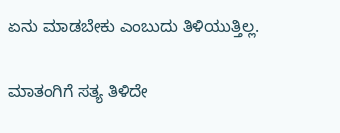ಏನು ಮಾಡಬೇಕು ಎಂಬುದು ತಿಳಿಯುತ್ತಿಲ್ಲ.

ಮಾತಂಗಿಗೆ ಸತ್ಯ ತಿಳಿದೇ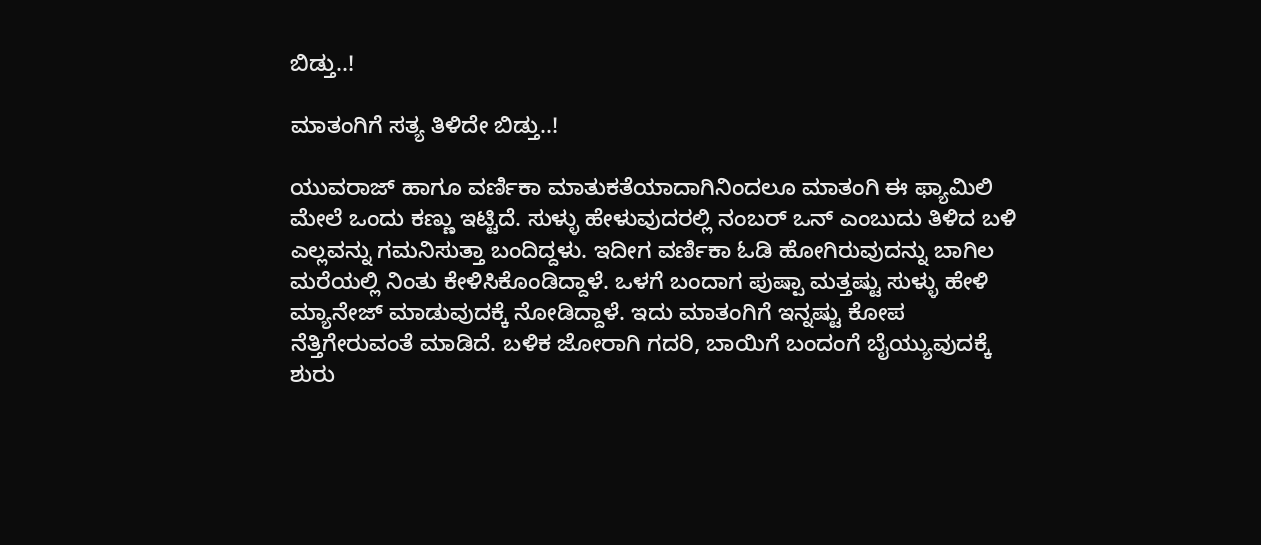ಬಿಡ್ತು..!

ಮಾತಂಗಿಗೆ ಸತ್ಯ ತಿಳಿದೇ ಬಿಡ್ತು..!

ಯುವರಾಜ್ ಹಾಗೂ ವರ್ಣಿಕಾ ಮಾತುಕತೆಯಾದಾಗಿನಿಂದಲೂ ಮಾತಂಗಿ ಈ ಫ್ಯಾಮಿಲಿ ಮೇಲೆ ಒಂದು ಕಣ್ಣು ಇಟ್ಟಿದೆ. ಸುಳ್ಳು ಹೇಳುವುದರಲ್ಲಿ ನಂಬರ್ ಒನ್ ಎಂಬುದು ತಿಳಿದ ಬಳಿ ಎಲ್ಲವನ್ನು ಗಮನಿಸುತ್ತಾ ಬಂದಿದ್ದಳು. ಇದೀಗ ವರ್ಣಿಕಾ ಓಡಿ ಹೋಗಿರುವುದನ್ನು ಬಾಗಿಲ ಮರೆಯಲ್ಲಿ ನಿಂತು ಕೇಳಿಸಿಕೊಂಡಿದ್ದಾಳೆ. ಒಳಗೆ ಬಂದಾಗ ಪುಷ್ಪಾ ಮತ್ತಷ್ಟು ಸುಳ್ಳು ಹೇಳಿ ಮ್ಯಾನೇಜ್ ಮಾಡುವುದಕ್ಕೆ ನೋಡಿದ್ದಾಳೆ. ಇದು ಮಾತಂಗಿಗೆ ಇನ್ನಷ್ಟು ಕೋಪ ನೆತ್ತಿಗೇರುವಂತೆ ಮಾಡಿದೆ. ಬಳಿಕ ಜೋರಾಗಿ ಗದರಿ, ಬಾಯಿಗೆ ಬಂದಂಗೆ ಬೈಯ್ಯುವುದಕ್ಕೆ ಶುರು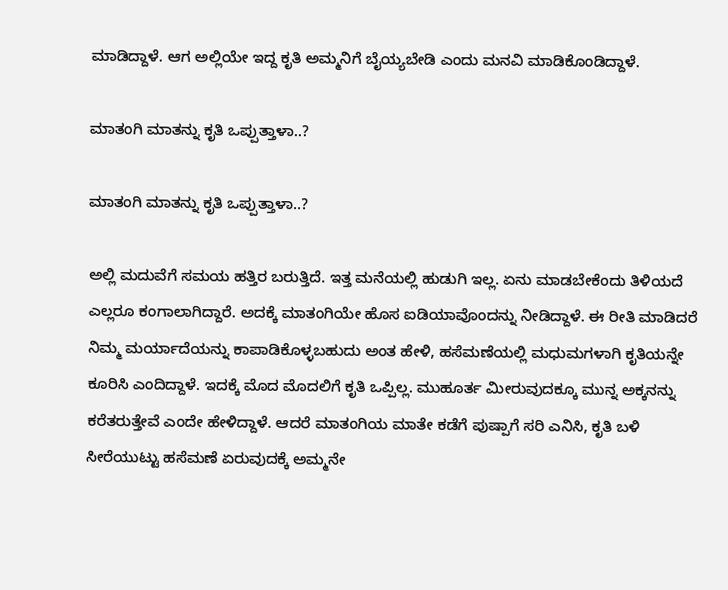ಮಾಡಿದ್ದಾಳೆ. ಆಗ ಅಲ್ಲಿಯೇ ಇದ್ದ ಕೃತಿ ಅಮ್ಮನಿಗೆ ಬೈಯ್ಯಬೇಡಿ ಎಂದು ಮನವಿ ಮಾಡಿಕೊಂಡಿದ್ದಾಳೆ.

ಮಾತಂಗಿ ಮಾತನ್ನು ಕೃತಿ ಒಪ್ಪುತ್ತಾಳಾ..?

ಮಾತಂಗಿ ಮಾತನ್ನು ಕೃತಿ ಒಪ್ಪುತ್ತಾಳಾ..?

ಅಲ್ಲಿ ಮದುವೆಗೆ ಸಮಯ ಹತ್ತಿರ ಬರುತ್ತಿದೆ. ಇತ್ತ ಮನೆಯಲ್ಲಿ ಹುಡುಗಿ ಇಲ್ಲ. ಏನು ಮಾಡಬೇಕೆಂದು ತಿಳಿಯದೆ ಎಲ್ಲರೂ ಕಂಗಾಲಾಗಿದ್ದಾರೆ. ಅದಕ್ಕೆ ಮಾತಂಗಿಯೇ ಹೊಸ ಐಡಿಯಾವೊಂದನ್ನು ನೀಡಿದ್ದಾಳೆ. ಈ ರೀತಿ ಮಾಡಿದರೆ ನಿಮ್ಮ ಮರ್ಯಾದೆಯನ್ನು ಕಾಪಾಡಿಕೊಳ್ಳಬಹುದು ಅಂತ ಹೇಳಿ, ಹಸೆಮಣೆಯಲ್ಲಿ ಮಧುಮಗಳಾಗಿ ಕೃತಿಯನ್ನೇ ಕೂರಿಸಿ ಎಂದಿದ್ದಾಳೆ. ಇದಕ್ಕೆ ಮೊದ ಮೊದಲಿಗೆ ಕೃತಿ ಒಪ್ಪಿಲ್ಲ. ಮುಹೂರ್ತ ಮೀರುವುದಕ್ಕೂ ಮುನ್ನ ಅಕ್ಕನನ್ನು ಕರೆತರುತ್ತೇವೆ ಎಂದೇ ಹೇಳಿದ್ದಾಳೆ. ಆದರೆ ಮಾತಂಗಿಯ ಮಾತೇ ಕಡೆಗೆ ಪುಷ್ಪಾಗೆ ಸರಿ ಎನಿಸಿ, ಕೃತಿ ಬಳಿ ಸೀರೆಯುಟ್ಟು ಹಸೆಮಣೆ ಏರುವುದಕ್ಕೆ ಅಮ್ಮನೇ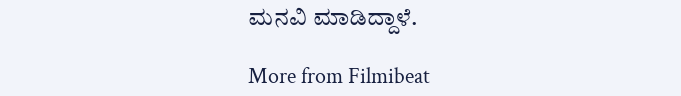ಮನವಿ ಮಾಡಿದ್ದಾಳೆ.

More from Filmibeat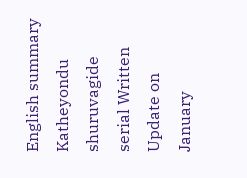English summary
Katheyondu shuruvagide serial Written Update on January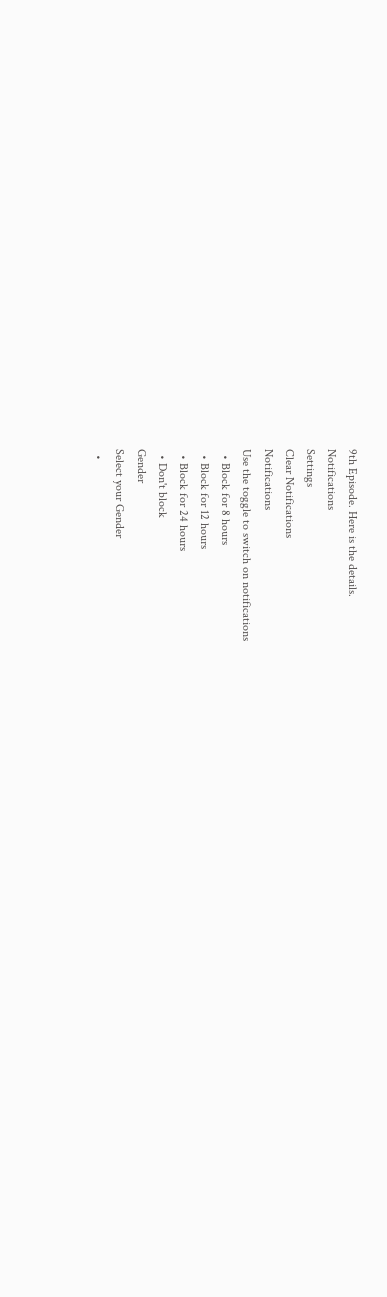9th Episode. Here is the details.
Notifications
Settings
Clear Notifications
Notifications
Use the toggle to switch on notifications
  • Block for 8 hours
  • Block for 12 hours
  • Block for 24 hours
  • Don't block
Gender
Select your Gender
  •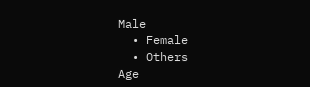Male
  • Female
  • Others
Age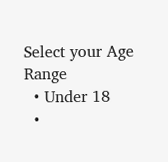Select your Age Range
  • Under 18
  •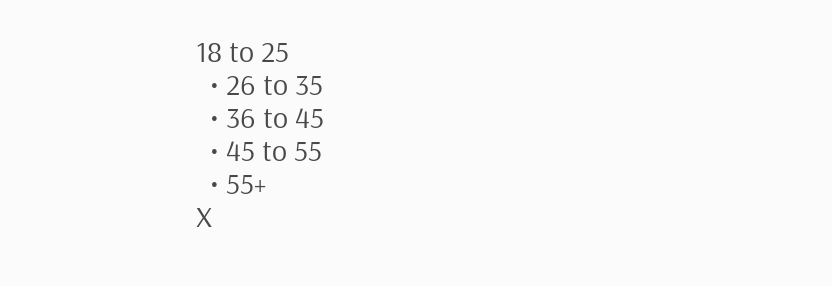18 to 25
  • 26 to 35
  • 36 to 45
  • 45 to 55
  • 55+
X